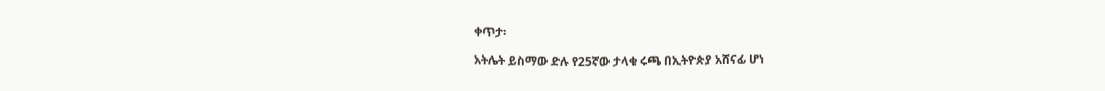ቀጥታ፡

አትሌት ይስማው ድሉ የ25ኛው ታላቁ ሩጫ በኢትዮጵያ አሸናፊ ሆነ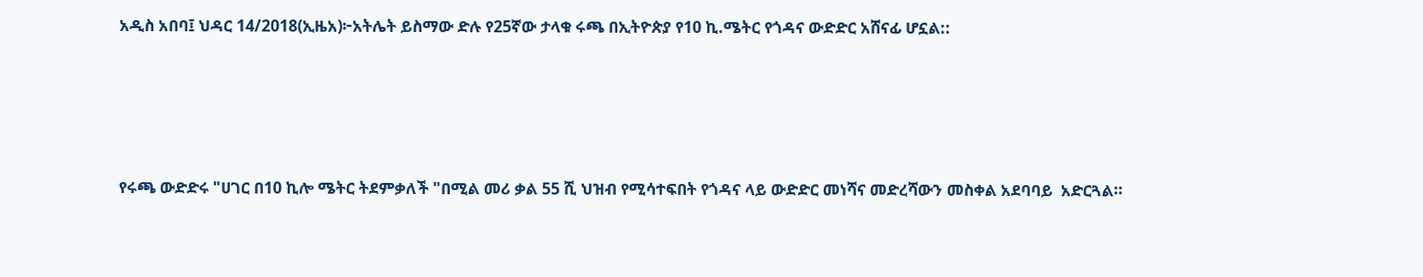አዲስ አበባ፤ ህዳር 14/2018(ኢዜአ)፦አትሌት ይስማው ድሉ የ25ኛው ታላቁ ሩጫ በኢትዮጵያ የ10 ኪ.ሜትር የጎዳና ውድድር አሸናፊ ሆኗል::




የሩጫ ውድድሩ "ሀገር በ10 ኪሎ ሜትር ትደምቃለች "በሚል መሪ ቃል 55 ሺ ህዝብ የሚሳተፍበት የጎዳና ላይ ውድድር መነሻና መድረሻውን መስቀል አደባባይ  አድርጓል።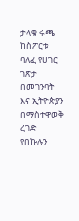ታላቁ ሩጫ ከስፖርቱ ባለፈ የሀገር ገጽታ በመገንባት እና ኢትዮጵያን በማስተዋወቅ ረገድ የበኩሉን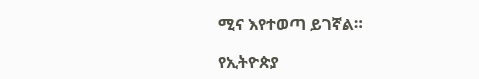ሚና እየተወጣ ይገኛል።

የኢትዮጵያ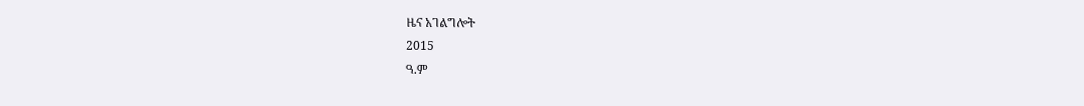ዜና አገልግሎት
2015
ዓ.ም